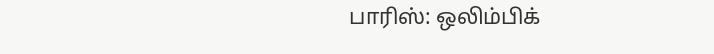பாரிஸ்: ஒலிம்பிக்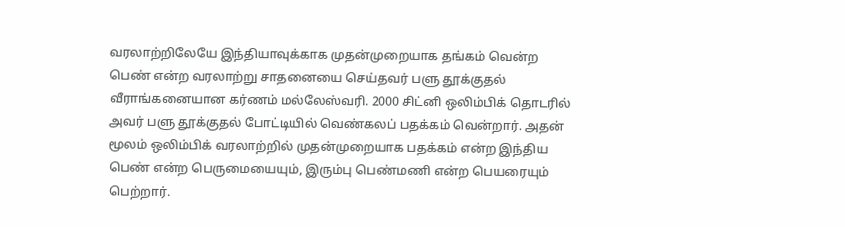வரலாற்றிலேயே இந்தியாவுக்காக முதன்முறையாக தங்கம் வென்ற பெண் என்ற வரலாற்று சாதனையை செய்தவர் பளு தூக்குதல் வீராங்கனையான கர்ணம் மல்லேஸ்வரி. 2000 சிட்னி ஒலிம்பிக் தொடரில் அவர் பளு தூக்குதல் போட்டியில் வெண்கலப் பதக்கம் வென்றார். அதன் மூலம் ஒலிம்பிக் வரலாற்றில் முதன்முறையாக பதக்கம் என்ற இந்திய பெண் என்ற பெருமையையும், இரும்பு பெண்மணி என்ற பெயரையும் பெற்றார்.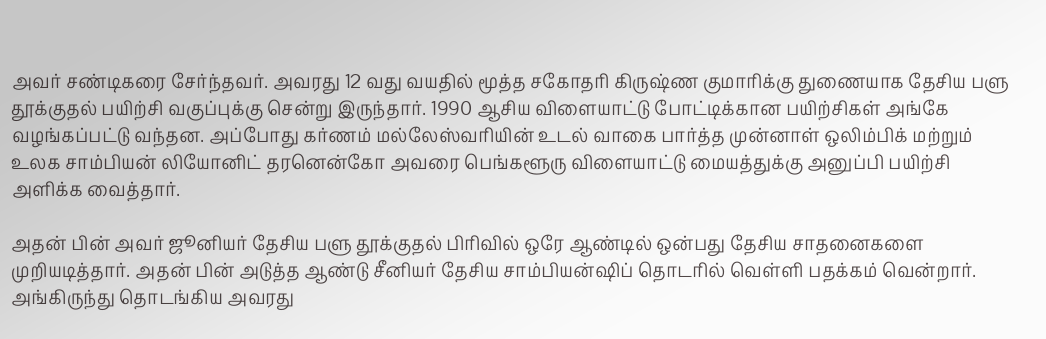அவர் சண்டிகரை சேர்ந்தவர். அவரது 12 வது வயதில் மூத்த சகோதரி கிருஷ்ண குமாரிக்கு துணையாக தேசிய பளு தூக்குதல் பயிற்சி வகுப்புக்கு சென்று இருந்தார். 1990 ஆசிய விளையாட்டு போட்டிக்கான பயிற்சிகள் அங்கே வழங்கப்பட்டு வந்தன. அப்போது கர்ணம் மல்லேஸ்வரியின் உடல் வாகை பார்த்த முன்னாள் ஒலிம்பிக் மற்றும் உலக சாம்பியன் லியோனிட் தரனென்கோ அவரை பெங்களூரு விளையாட்டு மையத்துக்கு அனுப்பி பயிற்சி அளிக்க வைத்தார்.

அதன் பின் அவர் ஜூனியர் தேசிய பளு தூக்குதல் பிரிவில் ஒரே ஆண்டில் ஒன்பது தேசிய சாதனைகளை முறியடித்தார். அதன் பின் அடுத்த ஆண்டு சீனியர் தேசிய சாம்பியன்ஷிப் தொடரில் வெள்ளி பதக்கம் வென்றார். அங்கிருந்து தொடங்கிய அவரது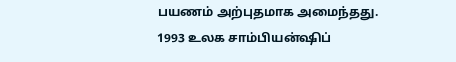பயணம் அற்புதமாக அமைந்தது. 1993 உலக சாம்பியன்ஷிப்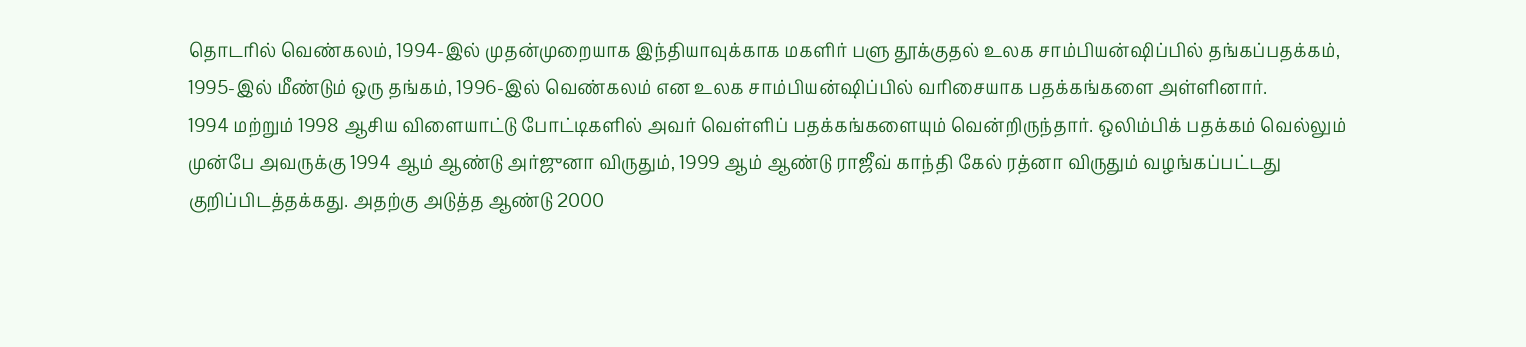தொடரில் வெண்கலம், 1994-இல் முதன்முறையாக இந்தியாவுக்காக மகளிர் பளு தூக்குதல் உலக சாம்பியன்ஷிப்பில் தங்கப்பதக்கம், 1995-இல் மீண்டும் ஒரு தங்கம், 1996-இல் வெண்கலம் என உலக சாம்பியன்ஷிப்பில் வரிசையாக பதக்கங்களை அள்ளினார்.
1994 மற்றும் 1998 ஆசிய விளையாட்டு போட்டிகளில் அவர் வெள்ளிப் பதக்கங்களையும் வென்றிருந்தார். ஒலிம்பிக் பதக்கம் வெல்லும் முன்பே அவருக்கு 1994 ஆம் ஆண்டு அர்ஜுனா விருதும், 1999 ஆம் ஆண்டு ராஜீவ் காந்தி கேல் ரத்னா விருதும் வழங்கப்பட்டது குறிப்பிடத்தக்கது. அதற்கு அடுத்த ஆண்டு 2000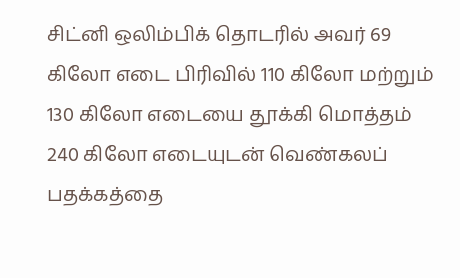சிட்னி ஒலிம்பிக் தொடரில் அவர் 69 கிலோ எடை பிரிவில் 110 கிலோ மற்றும் 130 கிலோ எடையை தூக்கி மொத்தம் 240 கிலோ எடையுடன் வெண்கலப் பதக்கத்தை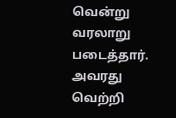வென்று வரலாறு படைத்தார். அவரது வெற்றி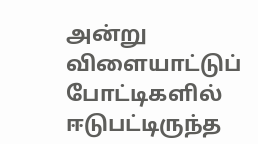அன்று விளையாட்டுப் போட்டிகளில் ஈடுபட்டிருந்த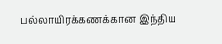பல்லாயிரக்கணக்கான இந்திய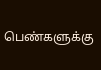பெண்களுக்கு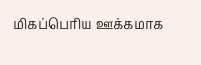மிகப்பெரிய ஊக்கமாக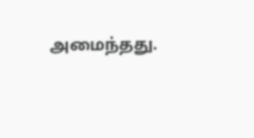அமைந்தது.